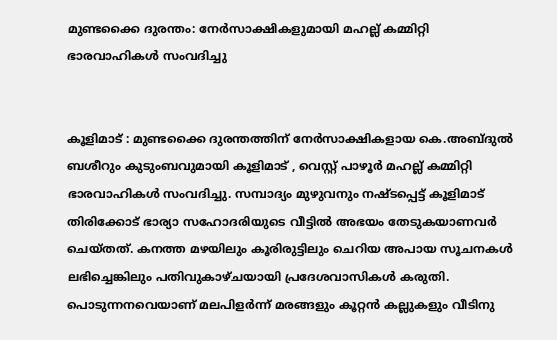മുണ്ടക്കൈ ദുരന്തം: നേർസാക്ഷികളുമായി മഹല്ല് കമ്മിറ്റി ഭാരവാഹികൾ സംവദിച്ചു


കൂളിമാട് : മുണ്ടക്കൈ ദുരന്തത്തിന് നേർസാക്ഷികളായ കെ.അബ്ദുൽ ബശീറും കുടുംബവുമായി കൂളിമാട് , വെസ്റ്റ് പാഴൂർ മഹല്ല് കമ്മിറ്റി ഭാരവാഹികൾ സംവദിച്ചു. സമ്പാദ്യം മുഴുവനും നഷ്ടപ്പെട്ട് കൂളിമാട് തിരിക്കോട് ഭാര്യാ സഹോദരിയുടെ വീട്ടിൽ അഭയം തേടുകയാണവർ ചെയ്തത്. കനത്ത മഴയിലും കൂരിരുട്ടിലും ചെറിയ അപായ സൂചനകൾ ലഭിച്ചെങ്കിലും പതിവുകാഴ്ചയായി പ്രദേശവാസികൾ കരുതി. പൊടുന്നനവെയാണ് മലപിളർന്ന് മരങ്ങളും കൂറ്റൻ കല്ലുകളും വീടിനു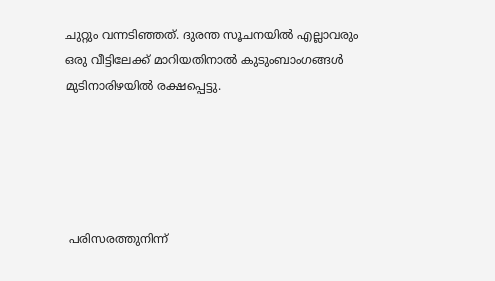ചുറ്റും വന്നടിഞ്ഞത്. ദുരന്ത സൂചനയിൽ എല്ലാവരും ഒരു വീട്ടിലേക്ക് മാറിയതിനാൽ കുടുംബാംഗങ്ങൾ മുടിനാരിഴയിൽ രക്ഷപ്പെട്ടു.





 പരിസരത്തുനിന്ന്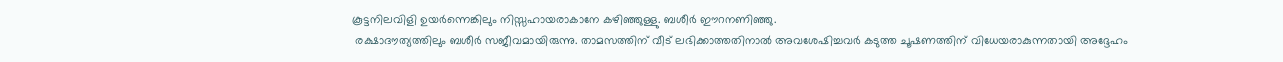കൂട്ടനിലവിളി ഉയർന്നെങ്കിലും നിസ്സഹായരാകാനേ കഴിഞ്ഞുള്ളു. ബശീർ ഈറനണിഞ്ഞു.
 രക്ഷാദൗത്യത്തിലും ബശീർ സജീവമായിരുന്നു. താമസത്തിന് വീട് ലഭിക്കാത്തതിനാൽ അവശേഷിച്ചവർ കടുത്ത ചൂഷണത്തിന് വിധേയരാകുന്നതായി അദ്ദേഹം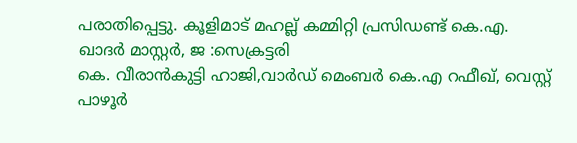പരാതിപ്പെട്ടു. കൂളിമാട് മഹല്ല് കമ്മിറ്റി പ്രസിഡണ്ട് കെ.എ. ഖാദർ മാസ്റ്റർ, ജ :സെക്രട്ടരി
കെ. വീരാൻകുട്ടി ഹാജി,വാർഡ് മെംബർ കെ.എ റഫീഖ്, വെസ്റ്റ് പാഴൂർ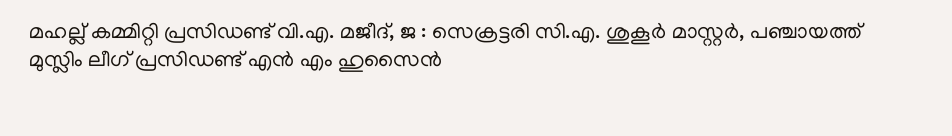മഹല്ല് കമ്മിറ്റി പ്രസിഡണ്ട് വി.എ. മജീദ്, ജ : സെക്രട്ടരി സി.എ. ശുകൂർ മാസ്റ്റർ, പഞ്ചായത്ത് മുസ്ലിം ലീഗ് പ്രസിഡണ്ട് എൻ എം ഹുസൈൻ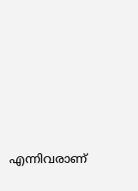എന്നിവരാണ്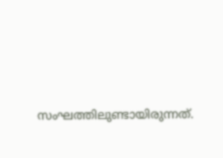സംഘത്തിലുണ്ടായിരുന്നത്.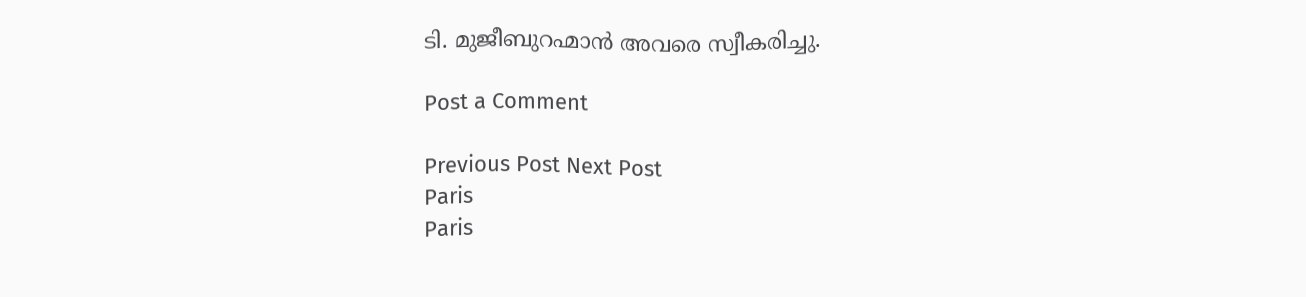ടി. മുജീബുറഹ്മാൻ അവരെ സ്വീകരിച്ചു.

Post a Comment

Previous Post Next Post
Paris
Paris